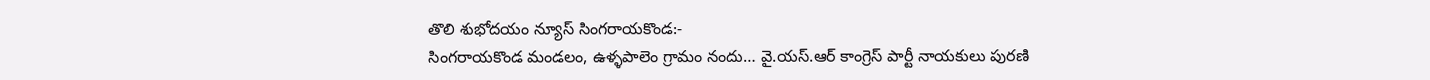తొలి శుభోదయం న్యూస్ సింగరాయకొండ:-
సింగరాయకొండ మండలం, ఉళ్ళపాలెం గ్రామం నందు… వై.యస్.ఆర్ కాంగ్రెస్ పార్టీ నాయకులు పురణి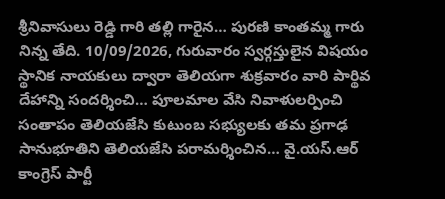శ్రీనివాసులు రెడ్డి గారి తల్లి గారైన… పురణి కాంతమ్మ గారు నిన్న తేది. 10/09/2026, గురువారం స్వర్గస్తులైన విషయం స్థానిక నాయకులు ద్వారా తెలియగా శుక్రవారం వారి పార్థివ దేహాన్ని సందర్శించి… పూలమాల వేసి నివాళులర్పించి సంతాపం తెలియజేసి కుటుంబ సభ్యులకు తమ ప్రగాఢ సానుభూతిని తెలియజేసి పరామర్శించిన… వై.యస్.ఆర్ కాంగ్రెస్ పార్టీ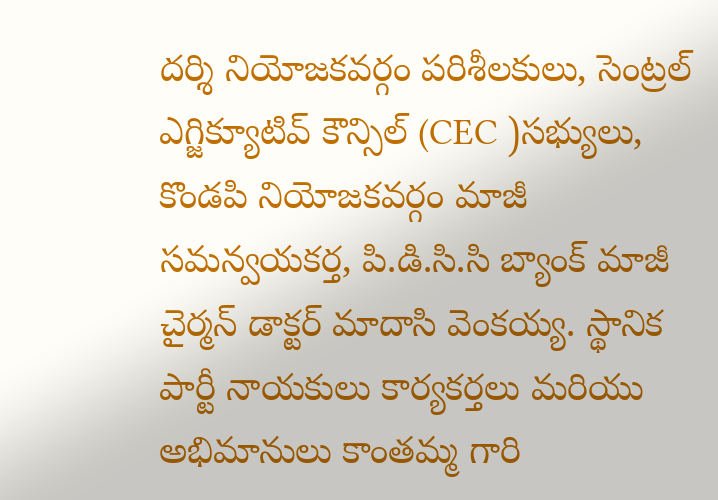దర్శి నియోజకవర్గం పరిశీలకులు, సెంట్రల్ ఎగ్జిక్యూటివ్ కౌన్సిల్ (CEC )సభ్యులు, కొండపి నియోజకవర్గం మాజీ సమన్వయకర్త, పి.డి.సి.సి బ్యాంక్ మాజీ చైర్మన్ డాక్టర్ మాదాసి వెంకయ్య. స్థానిక పార్టీ నాయకులు కార్యకర్తలు మరియు అభిమానులు కాంతమ్మ గారి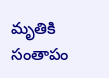మృతికి సంతాపం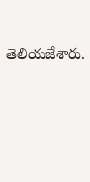తెలియజేశారు.